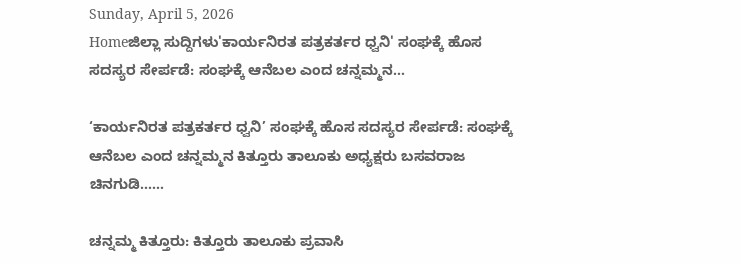Sunday, April 5, 2026
Homeಜಿಲ್ಲಾ ಸುದ್ದಿಗಳು'ಕಾರ್ಯನಿರತ ಪತ್ರಕರ್ತರ ಧ್ವನಿ' ಸಂಘಕ್ಕೆ ಹೊಸ ಸದಸ್ಯರ ಸೇರ್ಪಡೆ: ಸಂಘಕ್ಕೆ ಆನೆಬಲ ಎಂದ ಚನ್ನಮ್ಮನ...

‘ಕಾರ್ಯನಿರತ ಪತ್ರಕರ್ತರ ಧ್ವನಿ’ ಸಂಘಕ್ಕೆ ಹೊಸ ಸದಸ್ಯರ ಸೇರ್ಪಡೆ: ಸಂಘಕ್ಕೆ ಆನೆಬಲ ಎಂದ ಚನ್ನಮ್ಮನ ಕಿತ್ತೂರು ತಾಲೂಕು ಅಧ್ಯಕ್ಷರು ಬಸವರಾಜ ಚಿನಗುಡಿ……

ಚನ್ನಮ್ಮ ಕಿತ್ತೂರು: ಕಿತ್ತೂರು ತಾಲೂಕು ಪ್ರವಾಸಿ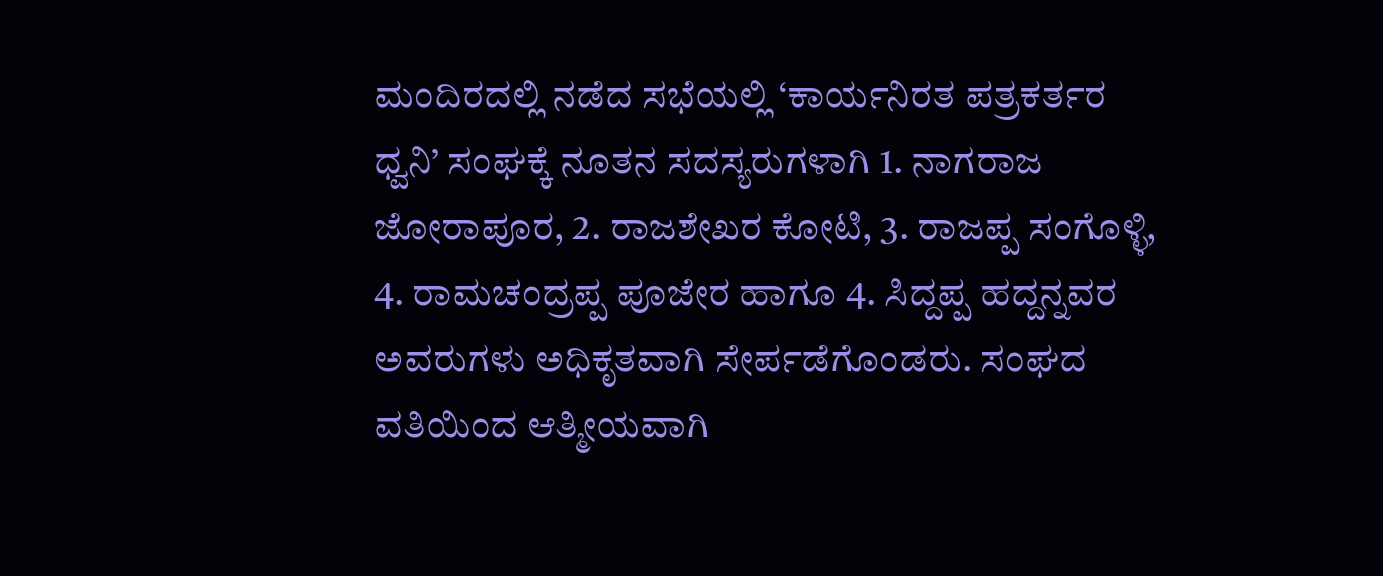ಮಂದಿರದಲ್ಲಿ ನಡೆದ ಸಭೆಯಲ್ಲಿ ‘ಕಾರ್ಯನಿರತ ಪತ್ರಕರ್ತರ ಧ್ವನಿ’ ಸಂಘಕ್ಕೆ ನೂತನ ಸದಸ್ಯರುಗಳಾಗಿ 1. ನಾಗರಾಜ ಜೋರಾಪೂರ, 2. ರಾಜಶೇಖರ ಕೋಟಿ, 3. ರಾಜಪ್ಪ ಸಂಗೊಳ್ಳಿ, 4. ರಾಮಚಂದ್ರಪ್ಪ ಪೂಜೇರ ಹಾಗೂ 4. ಸಿದ್ದಪ್ಪ ಹದ್ದನ್ನವರ ಅವರುಗಳು ಅಧಿಕೃತವಾಗಿ ಸೇರ್ಪಡೆಗೊಂಡರು. ಸಂಘದ ವತಿಯಿಂದ ಆತ್ಮೀಯವಾಗಿ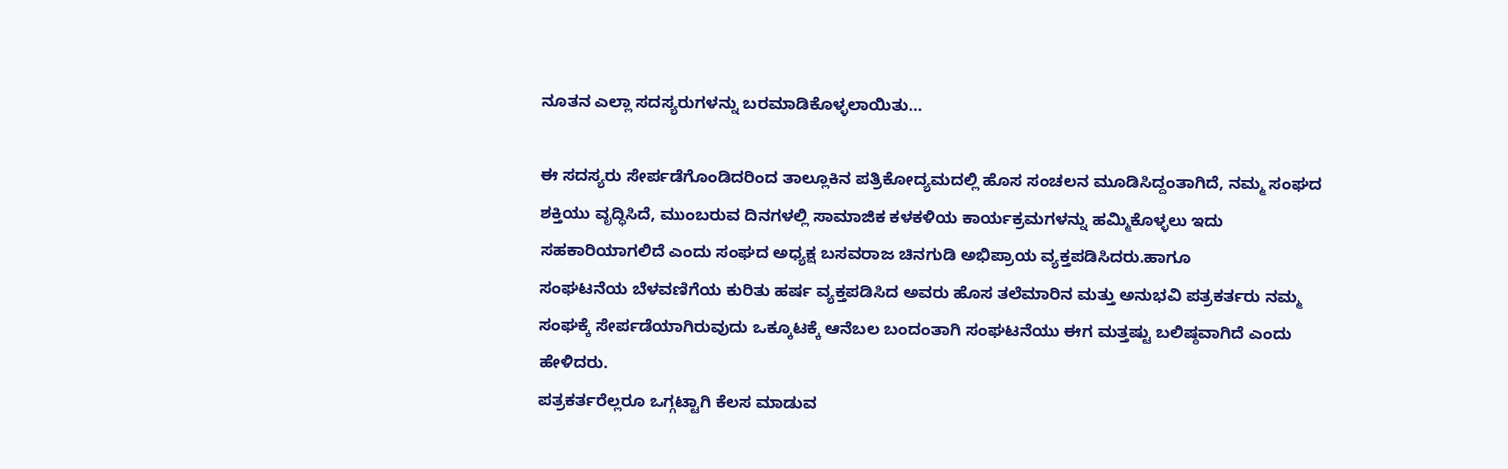ನೂತನ ಎಲ್ಲಾ ಸದಸ್ಯರುಗಳನ್ನು ಬರಮಾಡಿಕೊಳ್ಳಲಾಯಿತು…

ಈ ಸದಸ್ಯರು ಸೇರ್ಪಡೆಗೊಂಡಿದರಿಂದ ತಾಲ್ಲೂಕಿನ ಪತ್ರಿಕೋದ್ಯಮದಲ್ಲಿ ಹೊಸ ಸಂಚಲನ ಮೂಡಿಸಿದ್ದಂತಾಗಿದೆ, ನಮ್ಮ ಸಂಘದ ಶಕ್ತಿಯು ವೃದ್ಧಿಸಿದೆ, ಮುಂಬರುವ ದಿನಗಳಲ್ಲಿ ಸಾಮಾಜಿಕ ಕಳಕಳಿಯ ಕಾರ್ಯಕ್ರಮಗಳನ್ನು ಹಮ್ಮಿಕೊಳ್ಳಲು ಇದು ಸಹಕಾರಿಯಾಗಲಿದೆ ಎಂದು ಸಂಘದ ಅಧ್ಯಕ್ಷ ಬಸವರಾಜ ಚಿನಗುಡಿ ಅಭಿಪ್ರಾಯ ವ್ಯಕ್ತಪಡಿಸಿದರು.ಹಾಗೂ
ಸಂಘಟನೆಯ ಬೆಳವಣಿಗೆಯ ಕುರಿತು ಹರ್ಷ ವ್ಯಕ್ತಪಡಿಸಿದ ಅವರು ಹೊಸ ತಲೆಮಾರಿನ ಮತ್ತು ಅನುಭವಿ ಪತ್ರಕರ್ತರು ನಮ್ಮ ಸಂಘಕ್ಕೆ ಸೇರ್ಪಡೆಯಾಗಿರುವುದು ಒಕ್ಕೂಟಕ್ಕೆ ಆನೆಬಲ ಬಂದಂತಾಗಿ ಸಂಘಟನೆಯು ಈಗ ಮತ್ತಷ್ಟು ಬಲಿಷ್ಠವಾಗಿದೆ ಎಂದು ಹೇಳಿದರು.
ಪತ್ರಕರ್ತರೆಲ್ಲರೂ ಒಗ್ಗಟ್ಟಾಗಿ ಕೆಲಸ ಮಾಡುವ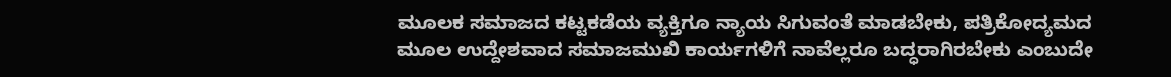ಮೂಲಕ ಸಮಾಜದ ಕಟ್ಟಕಡೆಯ ವ್ಯಕ್ತಿಗೂ ನ್ಯಾಯ ಸಿಗುವಂತೆ ಮಾಡಬೇಕು, ಪತ್ರಿಕೋದ್ಯಮದ ಮೂಲ ಉದ್ದೇಶವಾದ ಸಮಾಜಮುಖಿ ಕಾರ್ಯಗಳಿಗೆ ನಾವೆಲ್ಲರೂ ಬದ್ಧರಾಗಿರಬೇಕು ಎಂಬುದೇ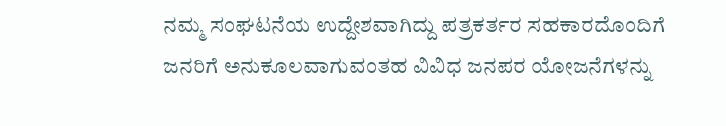ನಮ್ಮ ಸಂಘಟನೆಯ ಉದ್ದೇಶವಾಗಿದ್ದು ಪತ್ರಕರ್ತರ ಸಹಕಾರದೊಂದಿಗೆ ಜನರಿಗೆ ಅನುಕೂಲವಾಗುವಂತಹ ವಿವಿಧ ಜನಪರ ಯೋಜನೆಗಳನ್ನು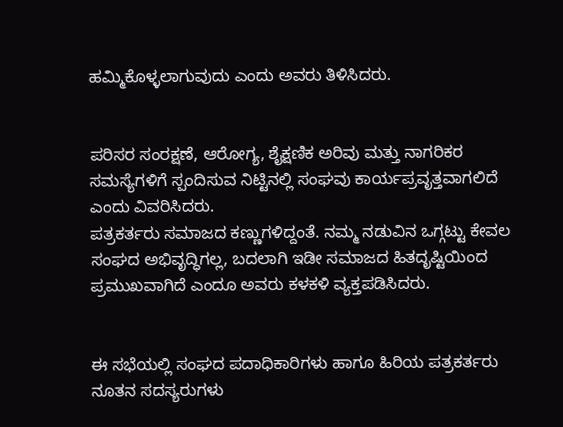ಹಮ್ಮಿಕೊಳ್ಳಲಾಗುವುದು ಎಂದು ಅವರು ತಿಳಿಸಿದರು.


ಪರಿಸರ ಸಂರಕ್ಷಣೆ, ಆರೋಗ್ಯ, ಶೈಕ್ಷಣಿಕ ಅರಿವು ಮತ್ತು ನಾಗರಿಕರ ಸಮಸ್ಯೆಗಳಿಗೆ ಸ್ಪಂದಿಸುವ ನಿಟ್ಟಿನಲ್ಲಿ ಸಂಘವು ಕಾರ್ಯಪ್ರವೃತ್ತವಾಗಲಿದೆ ಎಂದು ವಿವರಿಸಿದರು.
ಪತ್ರಕರ್ತರು ಸಮಾಜದ ಕಣ್ಣುಗಳಿದ್ದಂತೆ. ನಮ್ಮ ನಡುವಿನ ಒಗ್ಗಟ್ಟು ಕೇವಲ ಸಂಘದ ಅಭಿವೃದ್ಧಿಗಲ್ಲ, ಬದಲಾಗಿ ಇಡೀ ಸಮಾಜದ ಹಿತದೃಷ್ಟಿಯಿಂದ ಪ್ರಮುಖವಾಗಿದೆ ಎಂದೂ ಅವರು ಕಳಕಳಿ ವ್ಯಕ್ತಪಡಿಸಿದರು.


ಈ ಸಭೆಯಲ್ಲಿ ಸಂಘದ ಪದಾಧಿಕಾರಿಗಳು ಹಾಗೂ ಹಿರಿಯ ಪತ್ರಕರ್ತರು ನೂತನ ಸದಸ್ಯರುಗಳು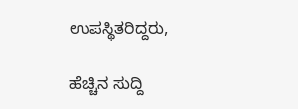ಉಪಸ್ಥಿತರಿದ್ದರು,

ಹೆಚ್ಚಿನ ಸುದ್ದಿ